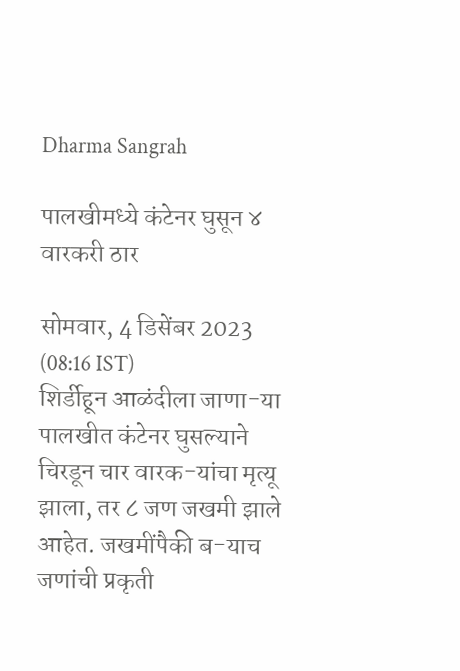Dharma Sangrah

पालखीमध्ये कंटेनर घुसून ४ वारकरी ठार

सोमवार, 4 डिसेंबर 2023 (08:16 IST)
शिर्डीहून आळंदीला जाणा-या पालखीत कंटेनर घुसल्याने चिरडून चार वारक-यांचा मृत्यू झाला, तर ८ जण जखमी झाले आहेत. जखमींपैकी ब-याच जणांची प्रकृती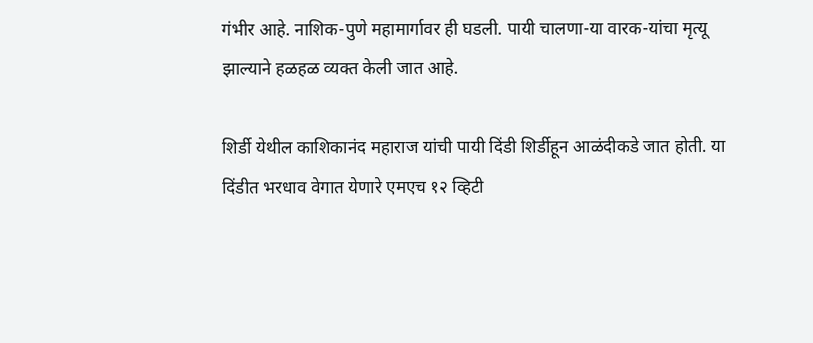गंभीर आहे. नाशिक-पुणे महामार्गावर ही घडली. पायी चालणा-या वारक-यांचा मृत्यू झाल्याने हळहळ व्यक्त केली जात आहे.

शिर्डी येथील काशिकानंद महाराज यांची पायी दिंडी शिर्डीहून आळंदीकडे जात होती. या दिंडीत भरधाव वेगात येणारे एमएच १२ व्हिटी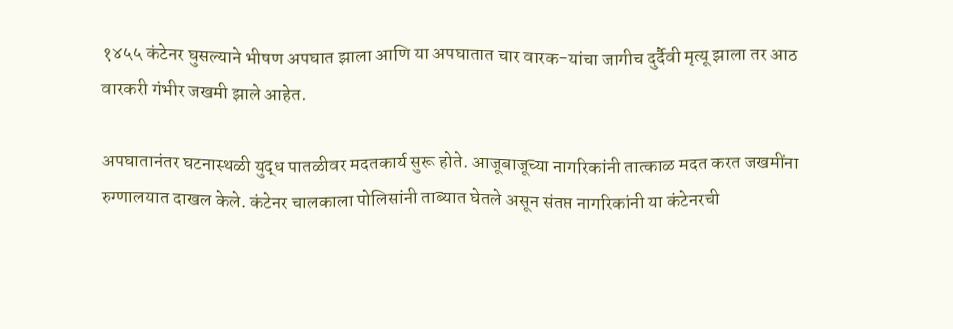१४५५ कंटेनर घुसल्याने भीषण अपघात झाला आणि या अपघातात चार वारक-यांचा जागीच दुर्दैवी मृत्यू झाला तर आठ वारकरी गंभीर जखमी झाले आहेत.

अपघातानंतर घटनास्थळी युद्ध पातळीवर मदतकार्य सुरू होते. आजूबाजूच्या नागरिकांनी तात्काळ मदत करत जखमींना रुग्णालयात दाखल केले. कंटेनर चालकाला पोलिसांनी ताब्यात घेतले असून संतप्त नागरिकांनी या कंटेनरची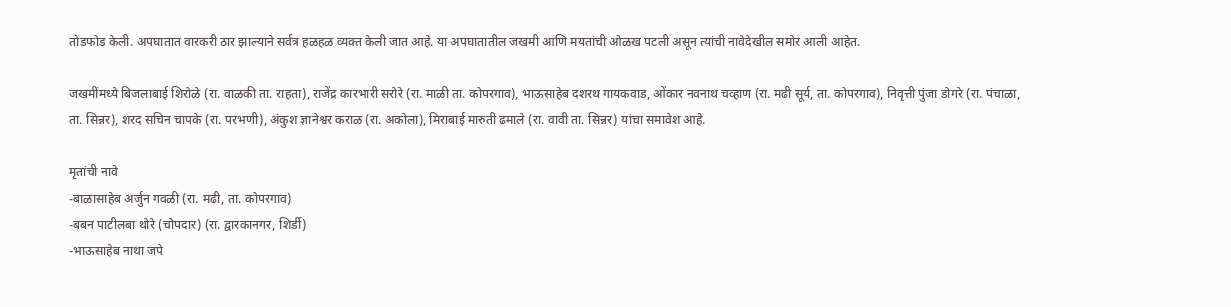तोडफोड केली. अपघातात वारकरी ठार झाल्याने सर्वत्र हळहळ व्यक्त केली जात आहे. या अपघातातील जखमी आणि मयतांची ओळख पटली असून त्यांची नावेदेखील समोर आली आहेत.

जखमींमध्ये बिजलाबाई शिरोळे (रा. वाळकी ता. राहता), राजेंद्र कारभारी सरोरे (रा. माळी ता. कोपरगाव), भाऊसाहेब दशरथ गायकवाड, ओंकार नवनाथ चव्हाण (रा. मढी सूर्य, ता. कोपरगाव), निवृत्ती पुंजा डोगरे (रा. पंचाळा, ता. सिन्नर), शरद सचिन चापके (रा. परभणी), अंकुश ज्ञानेश्वर कराळ (रा. अकोला), मिराबाई मारुती ढमाले (रा. वावी ता. सिन्नर) यांचा समावेश आहे.

मृतांची नावे
-बाळासाहेब अर्जुन गवळी (रा. मढी, ता. कोपरगाव)
-बबन पाटीलबा थोरे (चोपदार) (रा. द्वारकानगर, शिर्डी)
-भाऊसाहेब नाथा जपे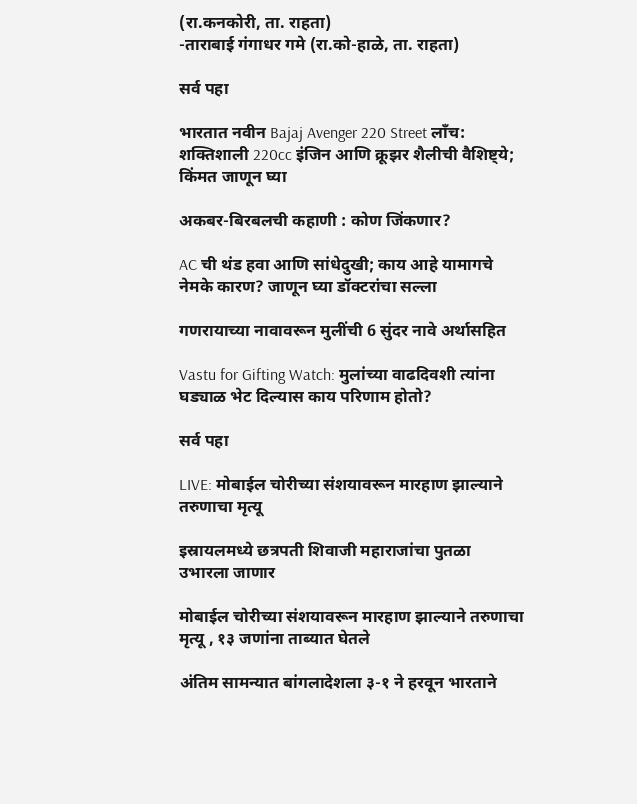(रा.कनकोरी, ता. राहता)
-ताराबाई गंगाधर गमे (रा.को-हाळे, ता. राहता)

सर्व पहा

भारतात नवीन Bajaj Avenger 220 Street लाँच: शक्तिशाली 220cc इंजिन आणि क्रूझर शैलीची वैशिष्ट्ये; किंमत जाणून घ्या

अकबर-बिरबलची कहाणी : कोण जिंकणार?

AC ची थंड हवा आणि सांधेदुखी; काय आहे यामागचे नेमके कारण? जाणून घ्या डॉक्टरांचा सल्ला

गणरायाच्या नावावरून मुलींची 6 सुंदर नावे अर्थासहित

Vastu for Gifting Watch: मुलांच्या वाढदिवशी त्यांना घड्याळ भेट दिल्यास काय परिणाम होतो?

सर्व पहा

LIVE: मोबाईल चोरीच्या संशयावरून मारहाण झाल्याने तरुणाचा मृत्यू

इस्रायलमध्ये छत्रपती शिवाजी महाराजांचा पुतळा उभारला जाणार

मोबाईल चोरीच्या संशयावरून मारहाण झाल्याने तरुणाचा मृत्यू , १३ जणांना ताब्यात घेतले

अंतिम सामन्यात बांगलादेशला ३-१ ने हरवून भारताने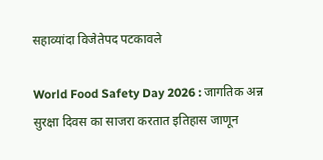सहाव्यांदा विजेतेपद पटकावले

World Food Safety Day 2026 : जागतिक अन्न सुरक्षा दिवस का साजरा करतात इतिहास जाणून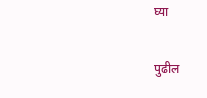घ्या

पुढील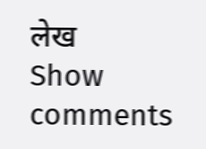लेख
Show comments